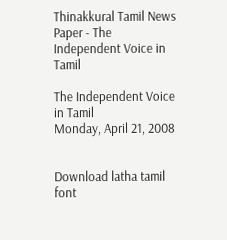Thinakkural Tamil News Paper - The Independent Voice in Tamil

The Independent Voice in Tamil
Monday, April 21, 2008


Download latha tamil font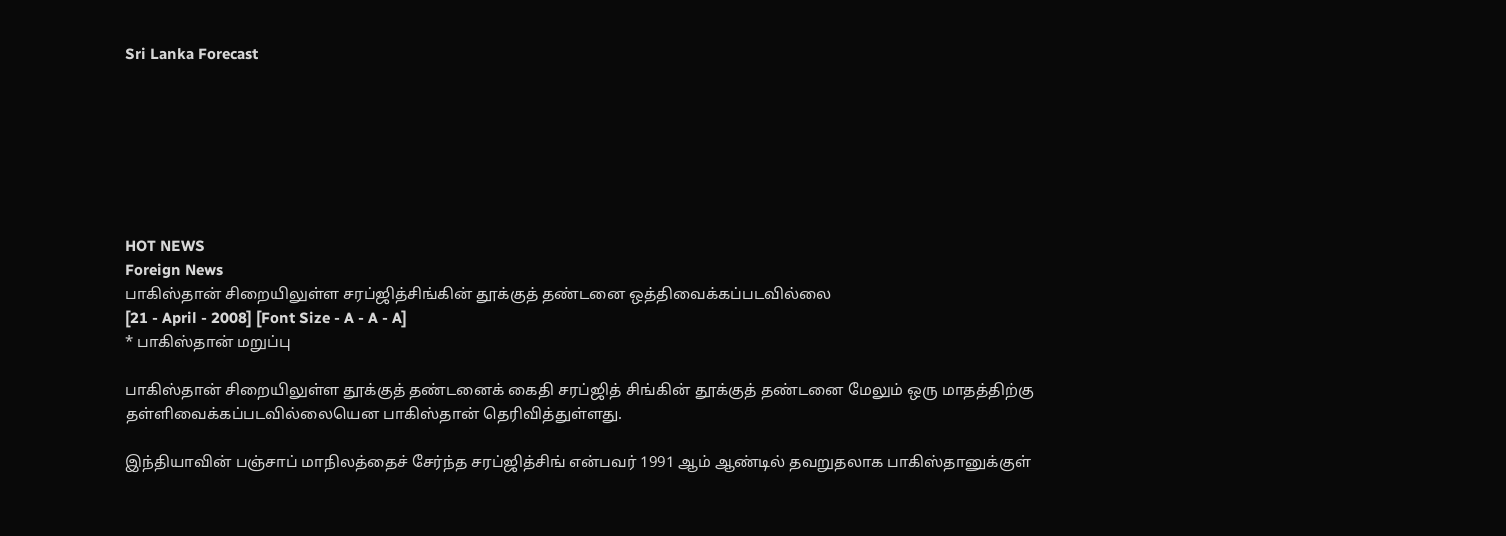Sri Lanka Forecast







HOT NEWS
Foreign News
பாகிஸ்தான் சிறையிலுள்ள சரப்ஜித்சிங்கின் தூக்குத் தண்டனை ஒத்திவைக்கப்படவில்லை
[21 - April - 2008] [Font Size - A - A - A]
* பாகிஸ்தான் மறுப்பு

பாகிஸ்தான் சிறையிலுள்ள தூக்குத் தண்டனைக் கைதி சரப்ஜித் சிங்கின் தூக்குத் தண்டனை மேலும் ஒரு மாதத்திற்கு தள்ளிவைக்கப்படவில்லையென பாகிஸ்தான் தெரிவித்துள்ளது.

இந்தியாவின் பஞ்சாப் மாநிலத்தைச் சேர்ந்த சரப்ஜித்சிங் என்பவர் 1991 ஆம் ஆண்டில் தவறுதலாக பாகிஸ்தானுக்குள்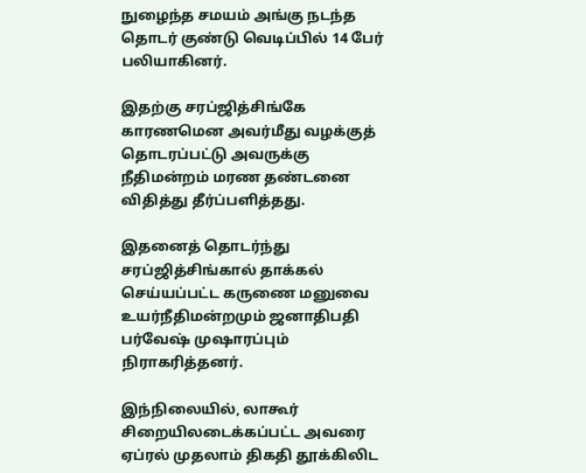நுழைந்த சமயம் அங்கு நடந்த தொடர் குண்டு வெடிப்பில் 14 பேர் பலியாகினர்.

இதற்கு சரப்ஜித்சிங்கே காரணமென அவர்மீது வழக்குத் தொடரப்பட்டு அவருக்கு நீதிமன்றம் மரண தண்டனை விதித்து தீர்ப்பளித்தது.

இதனைத் தொடர்ந்து சரப்ஜித்சிங்கால் தாக்கல் செய்யப்பட்ட கருணை மனுவை உயர்நீதிமன்றமும் ஜனாதிபதி பர்வேஷ் முஷாரப்பும் நிராகரித்தனர்.

இந்நிலையில், லாகூர் சிறையிலடைக்கப்பட்ட அவரை ஏப்ரல் முதலாம் திகதி தூக்கிலிட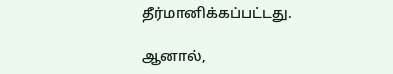தீர்மானிக்கப்பட்டது.

ஆனால்,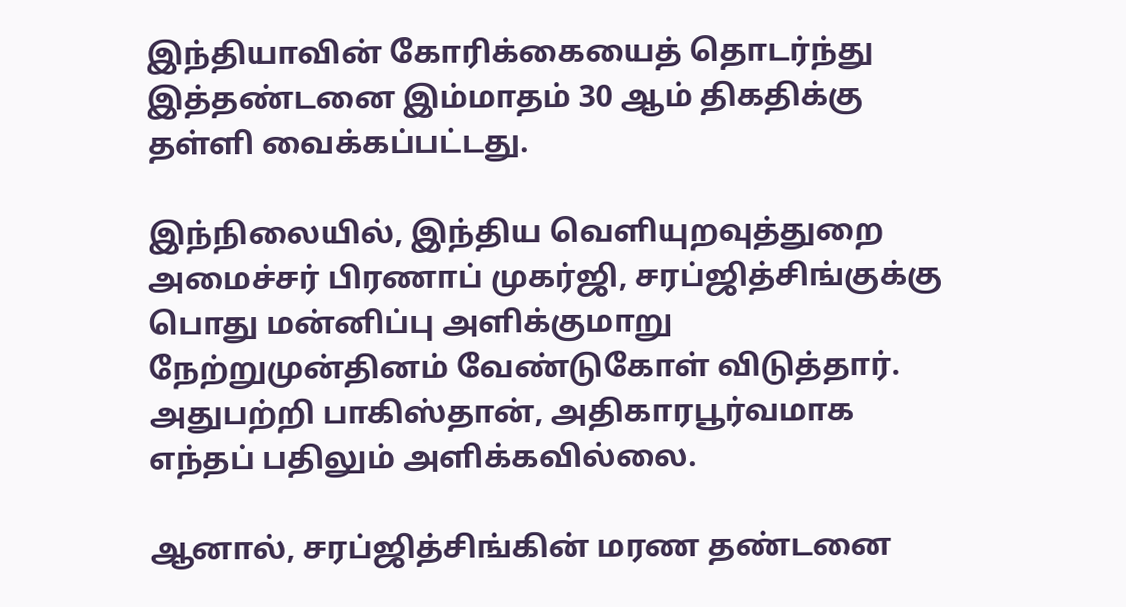இந்தியாவின் கோரிக்கையைத் தொடர்ந்து இத்தண்டனை இம்மாதம் 30 ஆம் திகதிக்கு தள்ளி வைக்கப்பட்டது.

இந்நிலையில், இந்திய வெளியுறவுத்துறை அமைச்சர் பிரணாப் முகர்ஜி, சரப்ஜித்சிங்குக்கு பொது மன்னிப்பு அளிக்குமாறு நேற்றுமுன்தினம் வேண்டுகோள் விடுத்தார். அதுபற்றி பாகிஸ்தான், அதிகாரபூர்வமாக எந்தப் பதிலும் அளிக்கவில்லை.

ஆனால், சரப்ஜித்சிங்கின் மரண தண்டனை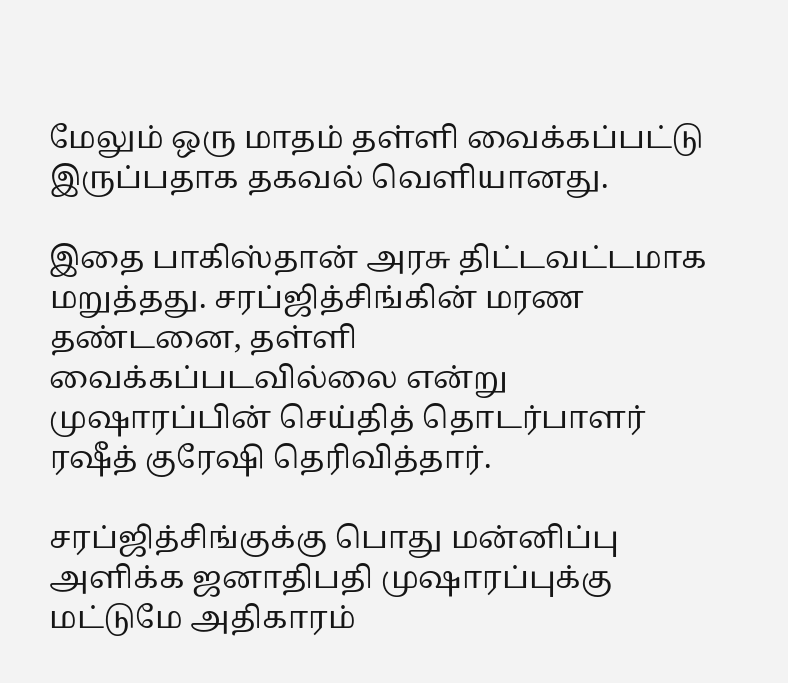மேலும் ஒரு மாதம் தள்ளி வைக்கப்பட்டு இருப்பதாக தகவல் வெளியானது.

இதை பாகிஸ்தான் அரசு திட்டவட்டமாக மறுத்தது. சரப்ஜித்சிங்கின் மரண தண்டனை, தள்ளி வைக்கப்படவில்லை என்று முஷாரப்பின் செய்தித் தொடர்பாளர் ரஷீத் குரேஷி தெரிவித்தார்.

சரப்ஜித்சிங்குக்கு பொது மன்னிப்பு அளிக்க ஜனாதிபதி முஷாரப்புக்கு மட்டுமே அதிகாரம்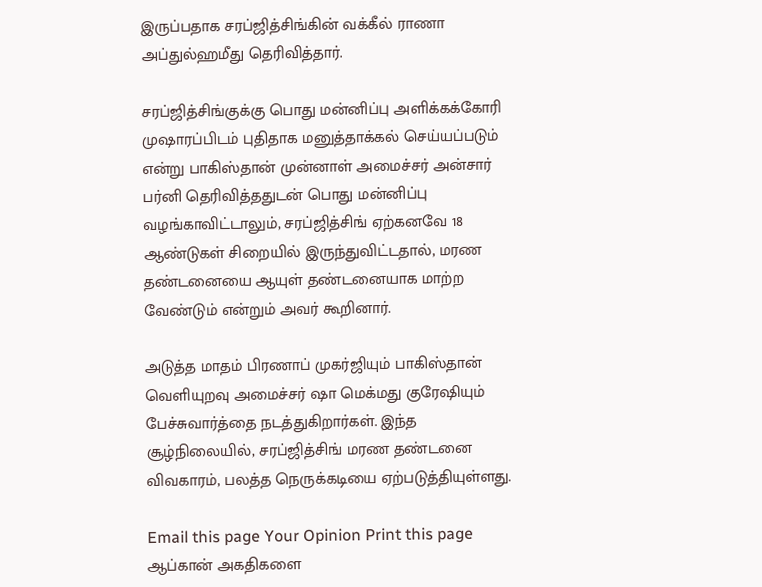இருப்பதாக சரப்ஜித்சிங்கின் வக்கீல் ராணா அப்துல்ஹமீது தெரிவித்தார்.

சரப்ஜித்சிங்குக்கு பொது மன்னிப்பு அளிக்கக்கோரி முஷாரப்பிடம் புதிதாக மனுத்தாக்கல் செய்யப்படும் என்று பாகிஸ்தான் முன்னாள் அமைச்சர் அன்சார் பர்னி தெரிவித்ததுடன் பொது மன்னிப்பு வழங்காவிட்டாலும், சரப்ஜித்சிங் ஏற்கனவே 18 ஆண்டுகள் சிறையில் இருந்துவிட்டதால், மரண தண்டனையை ஆயுள் தண்டனையாக மாற்ற வேண்டும் என்றும் அவர் கூறினார்.

அடுத்த மாதம் பிரணாப் முகர்ஜியும் பாகிஸ்தான் வெளியுறவு அமைச்சர் ஷா மெக்மது குரேஷியும் பேச்சுவார்த்தை நடத்துகிறார்கள். இந்த சூழ்நிலையில், சரப்ஜித்சிங் மரண தண்டனை விவகாரம், பலத்த நெருக்கடியை ஏற்படுத்தியுள்ளது.

Email this page Your Opinion Print this page
ஆப்கான் அகதிகளை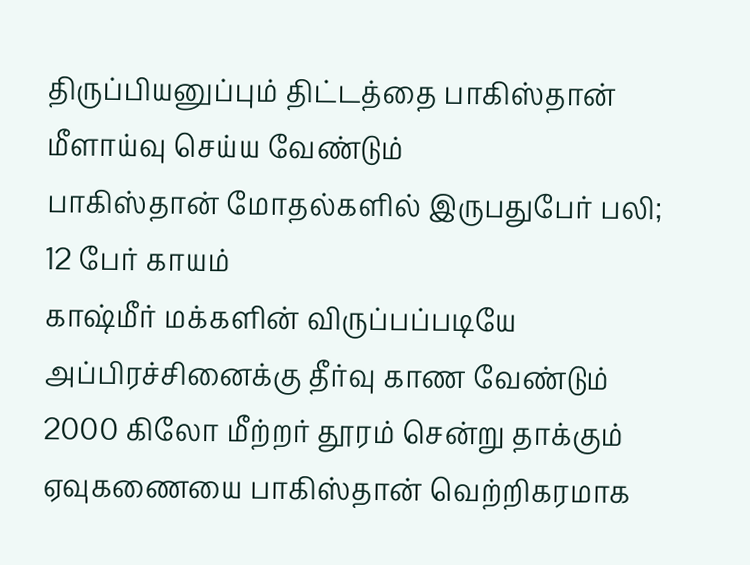திருப்பியனுப்பும் திட்டத்தை பாகிஸ்தான் மீளாய்வு செய்ய வேண்டும்
பாகிஸ்தான் மோதல்களில் இருபதுபேர் பலி; 12 பேர் காயம்
காஷ்மீர் மக்களின் விருப்பப்படியே அப்பிரச்சினைக்கு தீர்வு காண வேண்டும்
2000 கிலோ மீற்றர் தூரம் சென்று தாக்கும் ஏவுகணையை பாகிஸ்தான் வெற்றிகரமாக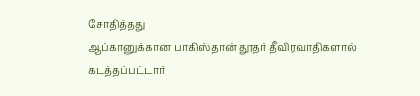சோதித்தது
ஆப்கானுக்கான பாகிஸ்தான் தூதர் தீவிரவாதிகளால் கடத்தப்பட்டார்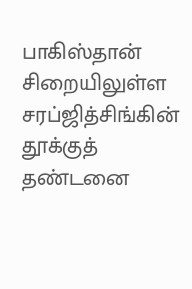பாகிஸ்தான் சிறையிலுள்ள சரப்ஜித்சிங்கின் தூக்குத் தண்டனை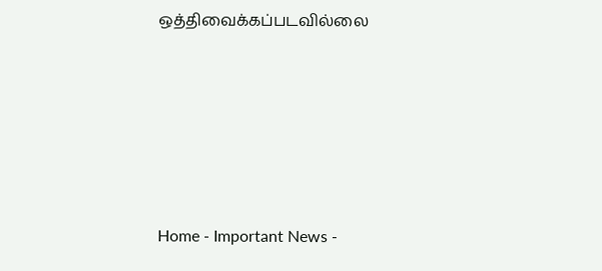ஒத்திவைக்கப்படவில்லை







Home - Important News -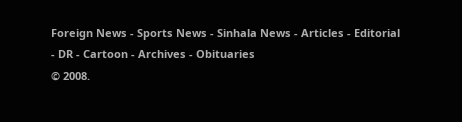Foreign News - Sports News - Sinhala News - Articles - Editorial - DR - Cartoon - Archives - Obituaries
© 2008.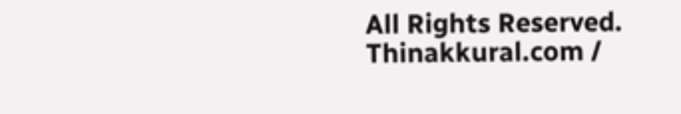All Rights Reserved. Thinakkural.com /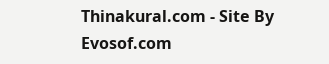Thinakural.com - Site By Evosof.com